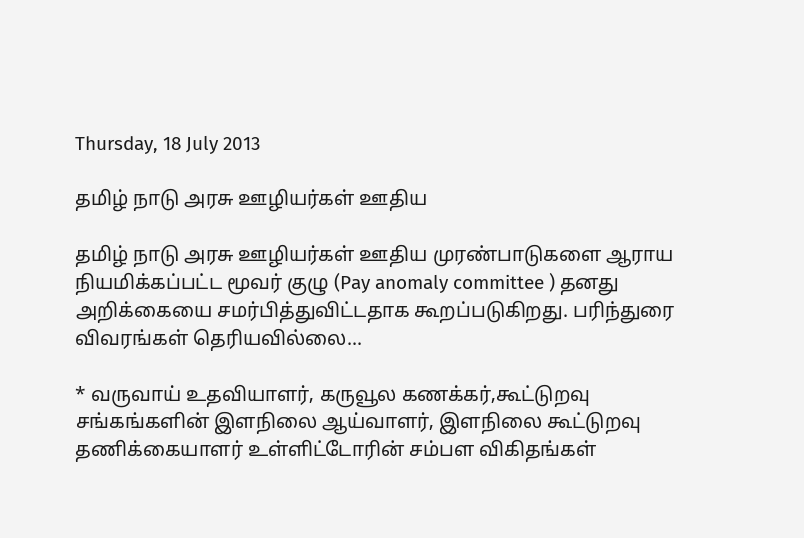Thursday, 18 July 2013

தமிழ் நாடு அரசு ஊழியர்கள் ஊதிய

தமிழ் நாடு அரசு ஊழியர்கள் ஊதிய முரண்பாடுகளை ஆராய நியமிக்கப்பட்ட மூவர் குழு (Pay anomaly committee ) தனது அறிக்கையை சமர்பித்துவிட்டதாக கூறப்படுகிறது. பரிந்துரை விவரங்கள் தெரியவில்லை...

* வருவாய் உதவியாளர், கருவூல கணக்கர்,கூட்டுறவு சங்கங்களின் இளநிலை ஆய்வாளர், இளநிலை கூட்டுறவு தணிக்கையாளர் உள்ளிட்டோரின் சம்பள விகிதங்கள்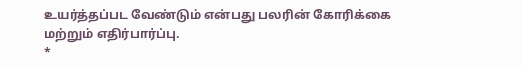உயர்த்தப்பட வேண்டும் என்பது பலரின் கோரிக்கை மற்றும் எதிர்பார்ப்பு.
*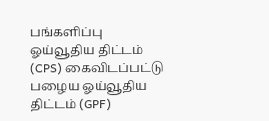பங்களிப்பு ஓய்வூதிய திட்டம் (CPS) கைவிடப்பட்டு பழைய ஓய்வூதிய திட்டம் (GPF)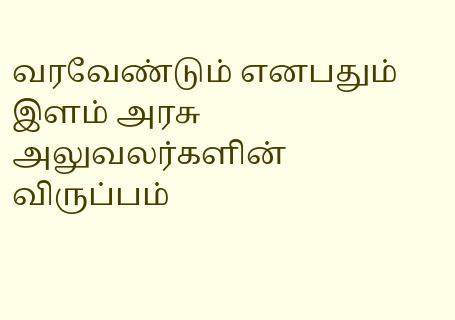வரவேண்டும் எனபதும் இளம் அரசு அலுவலர்களின் விருப்பம்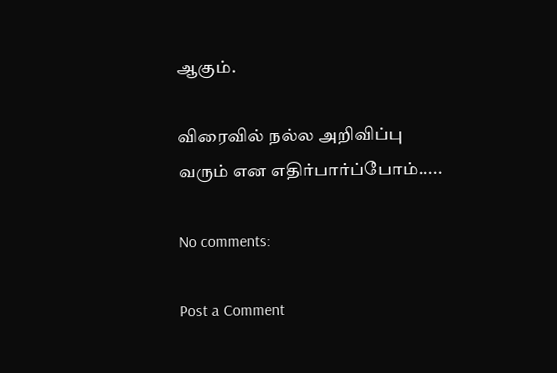ஆகும்.

விரைவில் நல்ல அறிவிப்பு வரும் என எதிர்பார்ப்போம்.....

No comments:

Post a Comment